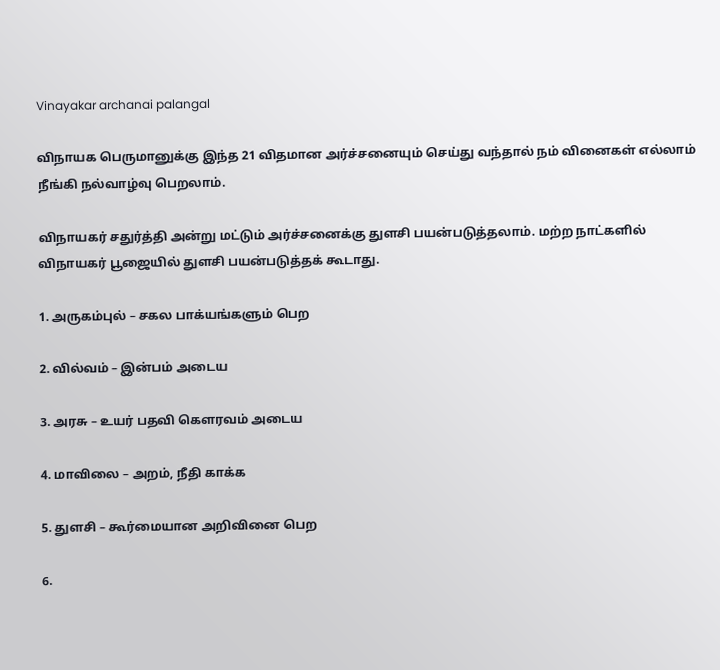Vinayakar archanai palangal

விநாயக பெருமானுக்கு இந்த 21 விதமான அர்ச்சனையும் செய்து வந்தால் நம் வினைகள் எல்லாம் நீங்கி நல்வாழ்வு பெறலாம்.

விநாயகர் சதுர்த்தி அன்று மட்டும் அர்ச்சனைக்கு துளசி பயன்படுத்தலாம். மற்ற நாட்களில் விநாயகர் பூஜையில் துளசி பயன்படுத்தக் கூடாது.

1. அருகம்புல் – சகல பாக்யங்களும் பெற

2. வில்வம் – இன்பம் அடைய

3. அரசு – உயர் பதவி கௌரவம் அடைய

4. மாவிலை – அறம், நீதி காக்க

5. துளசி – கூர்மையான அறிவினை பெற

6.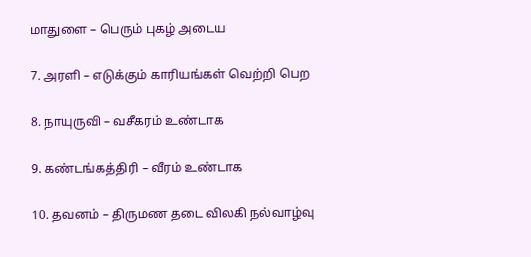மாதுளை – பெரும் புகழ் அடைய

7. அரளி – எடுக்கும் காரியங்கள் வெற்றி பெற

8. நாயுருவி – வசீகரம் உண்டாக

9. கண்டங்கத்திரி – வீரம் உண்டாக

10. தவனம் – திருமண தடை விலகி நல்வாழ்வு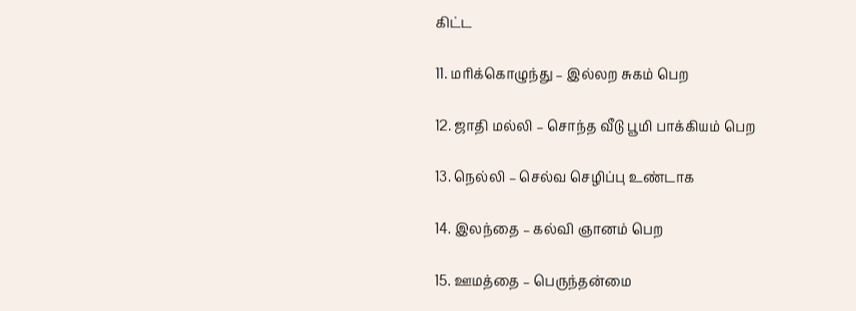கிட்ட

11. மரிக்கொழுந்து – இல்லற சுகம் பெற

12. ஜாதி மல்லி – சொந்த வீடு பூமி பாக்கியம் பெற

13. நெல்லி – செல்வ செழிப்பு உண்டாக

14. இலந்தை – கல்வி ஞானம் பெற

15. ஊமத்தை – பெருந்தன்மை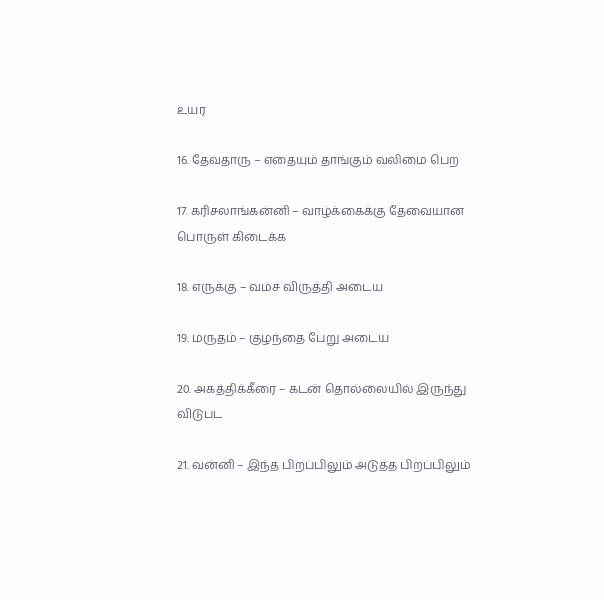உயர

16. தேவதாரு – எதையும் தாங்கும் வலிமை பெற

17. கரிசலாங்கன்னி – வாழ்க்கைக்கு தேவையான பொருள் கிடைக்க

18. எருக்கு – வம்ச விருத்தி அடைய

19. மருதம் – குழந்தை பேறு அடைய

20. அகத்திக்கீரை – கடன் தொல்லையில் இருந்து விடுபட

21. வன்னி – இந்த பிறப்பிலும் அடுத்த பிறப்பிலும்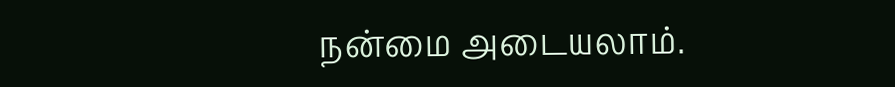நன்மை அடையலாம்.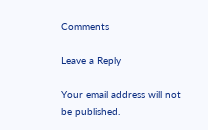Comments

Leave a Reply

Your email address will not be published.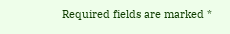Required fields are marked *